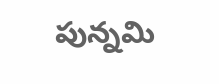పున్నమి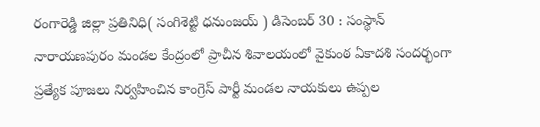రంగారెడ్డి జిల్లా ప్రతినిధి( సంగిశెట్టి ధనుంజయ్ ) డిసెంబర్ 30 : సంస్థాన్ నారాయణపురం మండల కేంద్రంలో ప్రాచీన శివాలయంలో వైకుంఠ ఏకాదశి సందర్భంగా ప్రత్యేక పూజలు నిర్వహించిన కాంగ్రెస్ పార్టీ మండల నాయకులు ఉప్పల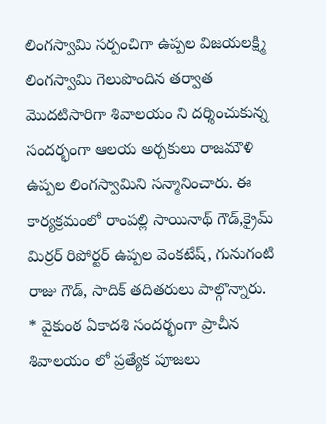లింగస్వామి సర్పంచిగా ఉప్పల విజయలక్ష్మి లింగస్వామి గెలుపొందిన తర్వాత మొదటిసారిగా శివాలయం ని దర్శించుకున్న సందర్భంగా ఆలయ అర్చకులు రాజమౌళి ఉప్పల లింగస్వామిని సన్మానించారు. ఈ కార్యక్రమంలో రాంపల్లి సాయినాథ్ గౌడ్,క్రైమ్ మిర్రర్ రిపోర్టర్ ఉప్పల వెంకటేష్, గునుగంటి రాజు గౌడ్, సాదిక్ తదితరులు పాల్గొన్నారు.
* వైకుంఠ ఏకాదశి సందర్భంగా ప్రాచీన శివాలయం లో ప్రత్యేక పూజలు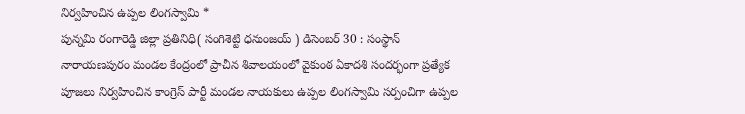నిర్వహించిన ఉప్పల లింగస్వామి *
పున్నమి రంగారెడ్డి జిల్లా ప్రతినిధి( సంగిశెట్టి ధనుంజయ్ ) డిసెంబర్ 30 : సంస్థాన్ నారాయణపురం మండల కేంద్రంలో ప్రాచీన శివాలయంలో వైకుంఠ ఏకాదశి సందర్భంగా ప్రత్యేక పూజలు నిర్వహించిన కాంగ్రెస్ పార్టీ మండల నాయకులు ఉప్పల లింగస్వామి సర్పంచిగా ఉప్పల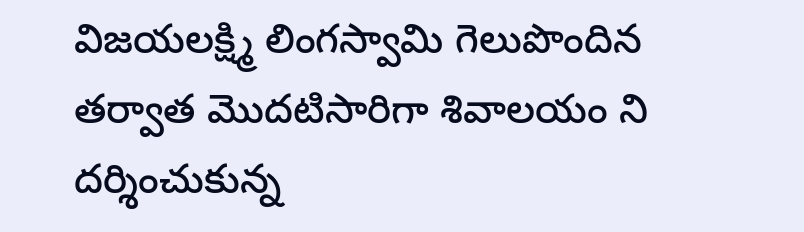విజయలక్ష్మి లింగస్వామి గెలుపొందిన తర్వాత మొదటిసారిగా శివాలయం ని దర్శించుకున్న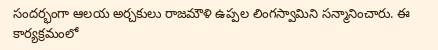సందర్భంగా ఆలయ అర్చకులు రాజమౌళి ఉప్పల లింగస్వామిని సన్మానించారు. ఈ కార్యక్రమంలో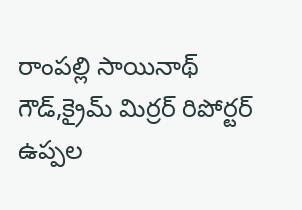రాంపల్లి సాయినాథ్ గౌడ్,క్రైమ్ మిర్రర్ రిపోర్టర్ ఉప్పల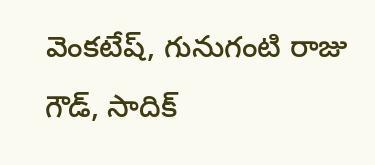వెంకటేష్, గునుగంటి రాజు గౌడ్, సాదిక్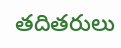తదితరులు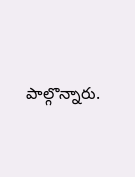పాల్గొన్నారు.